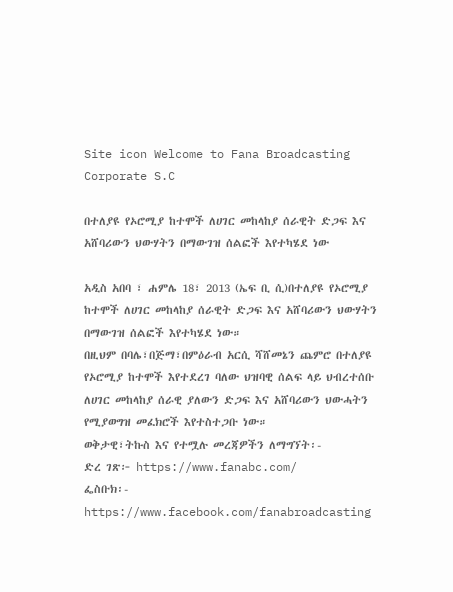Site icon Welcome to Fana Broadcasting Corporate S.C

በተለያዩ የኦሮሚያ ከተሞች ለሀገር መከላከያ ሰራዊት ድጋፍ እና አሸባሪውን ህውሃትን በማውገዝ ሰልፎች እየተካሄደ ነው

አዲስ አበባ ፣ ሐምሌ 18፣ 2013 (ኤፍ ቢ ሲ)በተለያዩ የኦሮሚያ ከተሞች ለሀገር መከላከያ ሰራዊት ድጋፍ እና አሸባሪውን ህውሃትን በማውገዝ ሰልፎች እየተካሄደ ነው።
በዚህም በባሌ፣በጅማ፣በምዕራብ አርሲ ሻሸመኔን ጨምሮ በተለያዩ የኦሮሚያ ከተሞች እየተደረገ ባለው ህዝባዊ ሰልፍ ላይ ህብረተሰቡ ለሀገር መከላከያ ሰራዊ ያለውን ድጋፍ እና አሸባሪውን ህውሓትን የሚያወግዝ መፈክሮች እየተስተጋቡ ነው።
ወቅታዊ፣ትኩስ እና የተሟሉ መረጃዎችን ለማግኘት፡-
ድረ ገጽ፦ https://www.fanabc.com/
ፌስቡክ፡- https://www.facebook.com/fanabroadcasting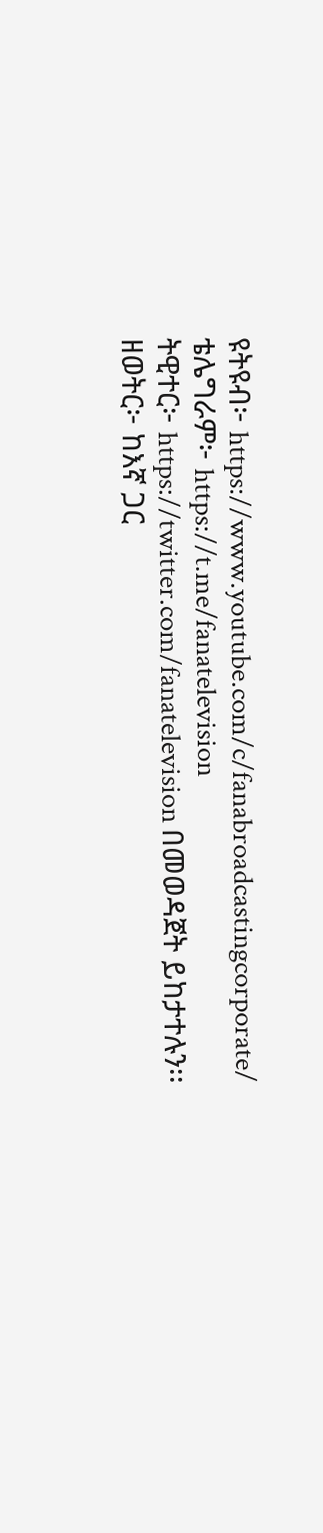ዩትዩብ፦ https://www.youtube.com/c/fanabroadcastingcorporate/
ቴሌግራም፦ https://t.me/fanatelevision
ትዊተር፦ https://twitter.com/fanatelevision በመወዳጀት ይከታተሉን፡፡
ዘወትር፦ ከእኛ ጋር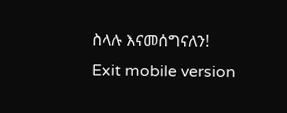ስላሉ እናመሰግናለን!
Exit mobile version